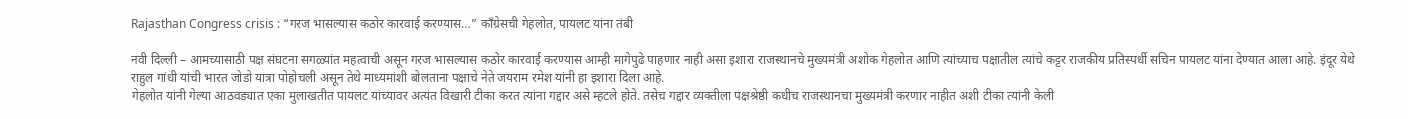Rajasthan Congress crisis : “गरज भासल्यास कठोर कारवाई करण्यास…” कॉंग्रेसची गेहलोत, पायलट यांना तंबी

नवी दिल्ली – आमच्यासाठी पक्ष संघटना सगळ्यांत महत्वाची असून गरज भासल्यास कठोर कारवाई करण्यास आम्ही मागेपुढे पाहणार नाही असा इशारा राजस्थानचे मुख्यमंत्री अशोक गेहलोत आणि त्यांच्याच पक्षातील त्यांचे कट्टर राजकीय प्रतिस्पर्धी सचिन पायलट यांना देण्यात आला आहे. इंदूर येथे राहुल गांधी यांची भारत जोडो यात्रा पोहोचली असून तेथे माध्यमांशी बोलताना पक्षाचे नेते जयराम रमेश यांनी हा इशारा दिला आहे.
गेहलोत यांनी गेल्या आठवड्यात एका मुलाखतीत पायलट यांच्यावर अत्यंत विखारी टीका करत त्यांना गद्दार असे म्हटले होते. तसेच गद्दार व्यक्तीला पक्षश्रेष्ठी कधीच राजस्थानचा मुख्यमंत्री करणार नाहीत अशी टीका त्यांनी केली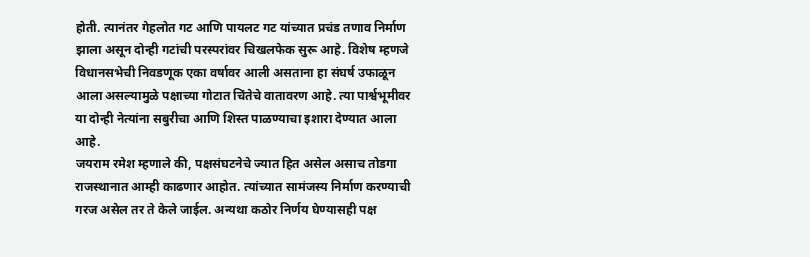होती. त्यानंतर गेहलोत गट आणि पायलट गट यांच्यात प्रचंड तणाव निर्माण झाला असून दोन्ही गटांची परस्परांवर चिखलफेक सुरू आहे. विशेष म्हणजे विधानसभेची निवडणूक एका वर्षावर आली असताना हा संघर्ष उफाळून आला असल्यामुळे पक्षाच्या गोटात चिंतेचे वातावरण आहे. त्या पार्श्वभूमीवर या दोन्ही नेत्यांना सबुरीचा आणि शिस्त पाळण्याचा इशारा देण्यात आला आहे.
जयराम रमेश म्हणाले की, पक्षसंघटनेचे ज्यात हित असेल असाच तोडगा राजस्थानात आम्ही काढणार आहोत. त्यांच्यात सामंजस्य निर्माण करण्याची गरज असेल तर ते केले जाईल. अन्यथा कठोर निर्णय घेण्यासही पक्ष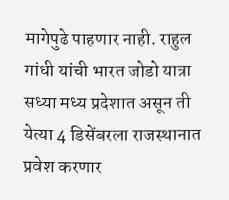मागेपुढे पाहणार नाही. राहुल गांधी यांची भारत जोडो यात्रा सध्या मध्य प्रदेशात असून ती येत्या 4 डिसेंबरला राजस्थानात प्रवेश करणार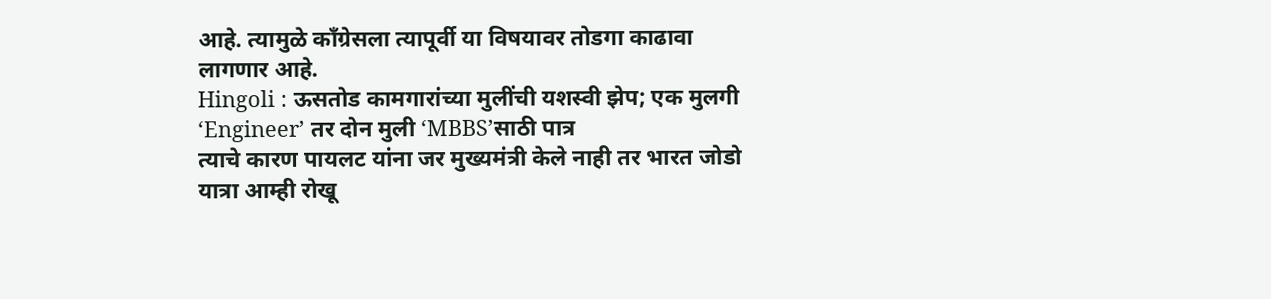आहे. त्यामुळे कॉंग्रेसला त्यापूर्वी या विषयावर तोडगा काढावा लागणार आहे.
Hingoli : ऊसतोड कामगारांच्या मुलींची यशस्वी झेप; एक मुलगी ‘Engineer’ तर दोन मुली ‘MBBS’साठी पात्र
त्याचे कारण पायलट यांना जर मुख्यमंत्री केले नाही तर भारत जोडो यात्रा आम्ही रोखू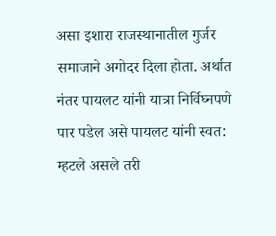असा इशारा राजस्थानातील गुर्जर समाजाने अगोदर दिला होता. अर्थात नंतर पायलट यांनी यात्रा निर्विघ्नपणे पार पडेल असे पायलट यांनी स्वत: म्हटले असले तरी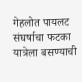गेहलोत पायलट संघर्षाचा फटका यात्रेला बसण्याची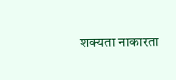शक्यता नाकारता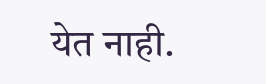येत नाही.